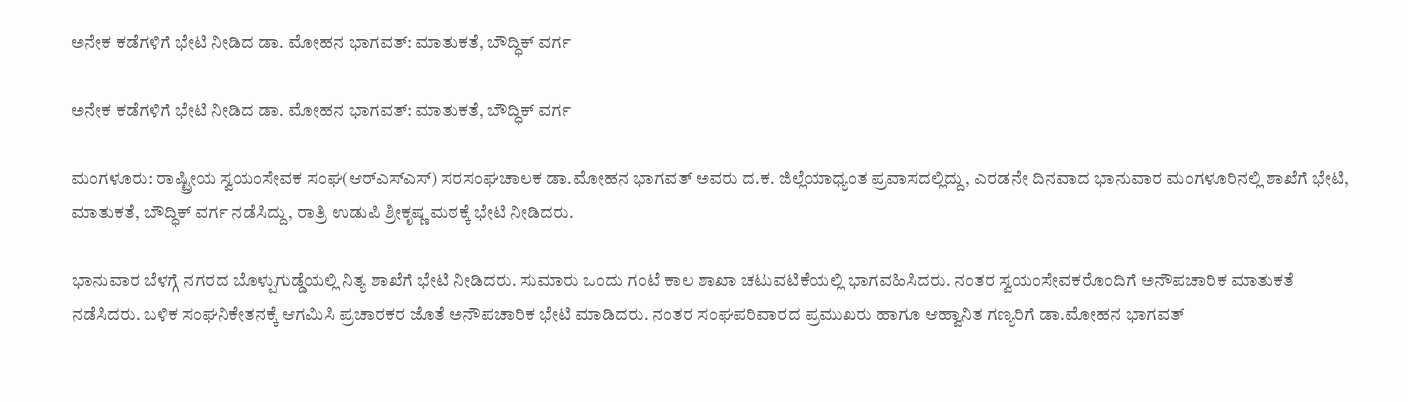ಅನೇಕ ಕಡೆಗಳಿಗೆ ಭೇಟಿ ನೀಡಿದ ಡಾ. ಮೋಹನ ಭಾಗವತ್: ಮಾತುಕತೆ, ಬೌದ್ಧಿಕ್ ವರ್ಗ

ಅನೇಕ ಕಡೆಗಳಿಗೆ ಭೇಟಿ ನೀಡಿದ ಡಾ. ಮೋಹನ ಭಾಗವತ್: ಮಾತುಕತೆ, ಬೌದ್ಧಿಕ್ ವರ್ಗ

ಮಂಗಳೂರು: ರಾಷ್ಟ್ರೀಯ ಸ್ವಯಂಸೇವಕ ಸಂಘ(ಆರ್‌ಎಸ್‌ಎಸ್) ಸರಸಂಘಚಾಲಕ ಡಾ.ಮೋಹನ ಭಾಗವತ್ ಅವರು ದ.ಕ. ಜಿಲ್ಲೆಯಾಧ್ಯಂತ ಪ್ರವಾಸದಲ್ಲಿದ್ದು, ಎರಡನೇ ದಿನವಾದ ಭಾನುವಾರ ಮಂಗಳೂರಿನಲ್ಲಿ ಶಾಖೆಗೆ ಭೇಟಿ, ಮಾತುಕತೆ, ಬೌದ್ಧಿಕ್ ವರ್ಗ ನಡೆಸಿದ್ದು, ರಾತ್ರಿ ಉಡುಪಿ ಶ್ರೀಕೃಷ್ಣ ಮಠಕ್ಕೆ ಭೇಟಿ ನೀಡಿದರು.

ಭಾನುವಾರ ಬೆಳಗ್ಗೆ ನಗರದ ಬೊಳ್ಪುಗುಡ್ಡೆಯಲ್ಲಿ ನಿತ್ಯ ಶಾಖೆಗೆ ಭೇಟಿ ನೀಡಿದರು. ಸುಮಾರು ಒಂದು ಗಂಟೆ ಕಾಲ ಶಾಖಾ ಚಟುವಟಿಕೆಯಲ್ಲಿ ಭಾಗವಹಿಸಿದರು. ನಂತರ ಸ್ವಯಂಸೇವಕರೊಂದಿಗೆ ಅನೌಪಚಾರಿಕ ಮಾತುಕತೆ ನಡೆಸಿದರು. ಬಳಿಕ ಸಂಘನಿಕೇತನಕ್ಕೆ ಆಗಮಿಸಿ ಪ್ರಚಾರಕರ ಜೊತೆ ಅನೌಪಚಾರಿಕ ಭೇಟಿ ಮಾಡಿದರು. ನಂತರ ಸಂಘಪರಿವಾರದ ಪ್ರಮುಖರು ಹಾಗೂ ಆಹ್ವಾನಿತ ಗಣ್ಯರಿಗೆ ಡಾ.ಮೋಹನ ಭಾಗವತ್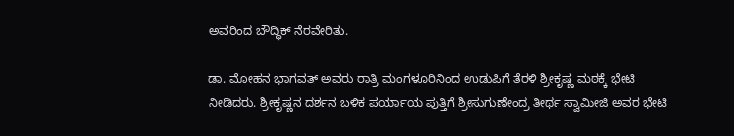ಅವರಿಂದ ಬೌದ್ಧಿಕ್ ನೆರವೇರಿತು.

ಡಾ. ಮೋಹನ ಭಾಗವತ್ ಅವರು ರಾತ್ರಿ ಮಂಗಳೂರಿನಿಂದ ಉಡುಪಿಗೆ ತೆರಳಿ ಶ್ರೀಕೃಷ್ಣ ಮಠಕ್ಕೆ ಭೇಟಿ ನೀಡಿದರು. ಶ್ರೀಕೃಷ್ಣನ ದರ್ಶನ ಬಳಿಕ ಪರ್ಯಾಯ ಪುತ್ತಿಗೆ ಶ್ರೀಸುಗುಣೇಂದ್ರ ತೀರ್ಥ ಸ್ವಾಮೀಜಿ ಅವರ ಭೇಟಿ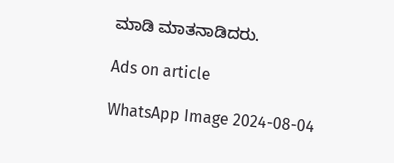ಮಾಡಿ ಮಾತನಾಡಿದರು.

Ads on article

WhatsApp Image 2024-08-04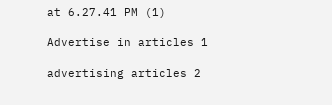at 6.27.41 PM (1)

Advertise in articles 1

advertising articles 2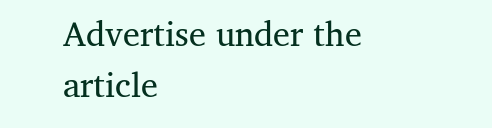Advertise under the article